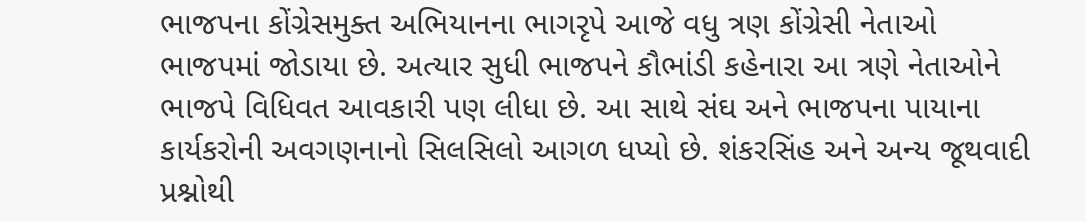ભાજપના કોંગ્રેસમુક્ત અભિયાનના ભાગરૃપે આજે વધુ ત્રણ કોંગ્રેસી નેતાઓ ભાજપમાં જોડાયા છે. અત્યાર સુધી ભાજપને કૌભાંડી કહેનારા આ ત્રણે નેતાઓને ભાજપે વિધિવત આવકારી પણ લીધા છે. આ સાથે સંઘ અને ભાજપના પાયાના કાર્યકરોની અવગણનાનો સિલસિલો આગળ ધપ્યો છે. શંકરસિંહ અને અન્ય જૂથવાદી પ્રશ્નોથી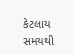કેટલાય સમયથી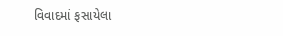વિવાદમાં ફસાયેલા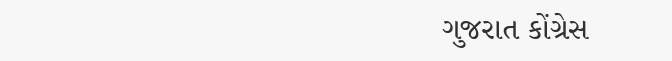ગુજરાત કોંગ્રેસ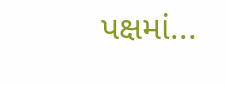પક્ષમાં...